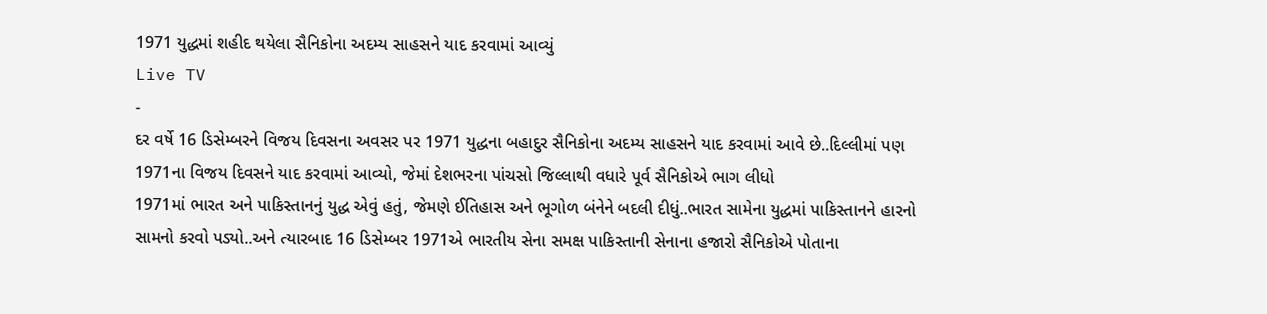1971 યુદ્ધમાં શહીદ થયેલા સૈનિકોના અદમ્ય સાહસને યાદ કરવામાં આવ્યું
Live TV
-
દર વર્ષે 16 ડિસેમ્બરને વિજય દિવસના અવસર પર 1971 યુદ્ધના બહાદુર સૈનિકોના અદમ્ય સાહસને યાદ કરવામાં આવે છે..દિલ્લીમાં પણ 1971ના વિજય દિવસને યાદ કરવામાં આવ્યો, જેમાં દેશભરના પાંચસો જિલ્લાથી વધારે પૂર્વ સૈનિકોએ ભાગ લીધો
1971માં ભારત અને પાકિસ્તાનનું યુદ્ધ એવું હતું, જેમણે ઈતિહાસ અને ભૂગોળ બંનેને બદલી દીધું..ભારત સામેના યુદ્ધમાં પાકિસ્તાનને હારનો સામનો કરવો પડ્યો..અને ત્યારબાદ 16 ડિસેમ્બર 1971એ ભારતીય સેના સમક્ષ પાકિસ્તાની સેનાના હજારો સૈનિકોએ પોતાના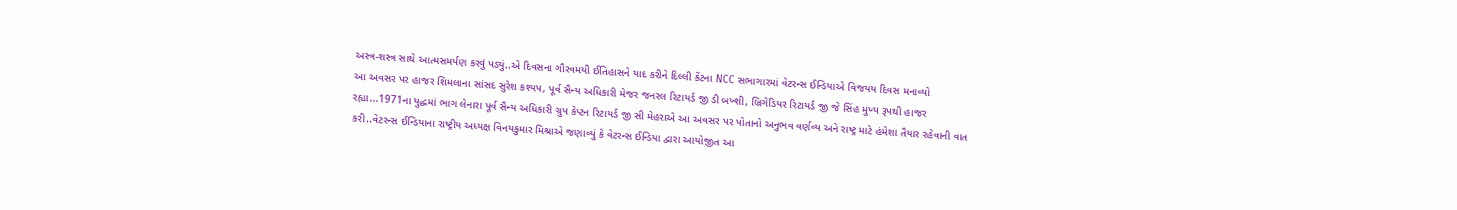અસ્ત્ર-શસ્ત્ર સાથે આત્મસમર્પણ કરવું પડ્યું..એ દિવસના ગૌરવમયી ઈતિહાસને યાદ કરીને દિલ્લી કેંટના NCC સભાગારમાં વેટરન્સ ઈન્ડિયાએ વિજયય દિવસ મનાવ્યો
આ અવસર પર હાજર શિમલાના સાંસદ સુરેશ કશ્યપ, પૂર્વ સૈન્ય અધિકારી મેજર જનરલ રિટાયર્ડ જી ડી બખ્શી, બ્રિગેડિયર રિટાયર્ડ જી જે સિંહ મુખ્ય રૂપથી હાજર રહ્યા...1971ના યુદ્ધમાં ભાગ લેનારા પૂર્વ સૈન્ય અધિકારી ગ્રુપ કેપ્ટન રિટાયર્ડ જી સી મેહરાએ આ અવસર પર પોતાનો અનુભવ વર્ણવ્ય અને રાષ્ટ્ર માટે હંમેશા તૈયાર રહેવાની વાત કરી..વેટરન્સ ઈન્ડિયાના રાષ્ટ્રીય અધ્યક્ષ વિનયકુમાર મિશ્રાએ જણાવ્યું કે વેટરન્સ ઈન્ડિયા દ્વારા આયોજીત આ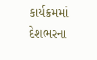કાર્યક્રમમાં દેશભરના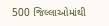500 જિલ્લાઓમાંથી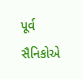પૂર્વ સૈનિકોએ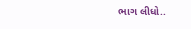ભાગ લીધો..